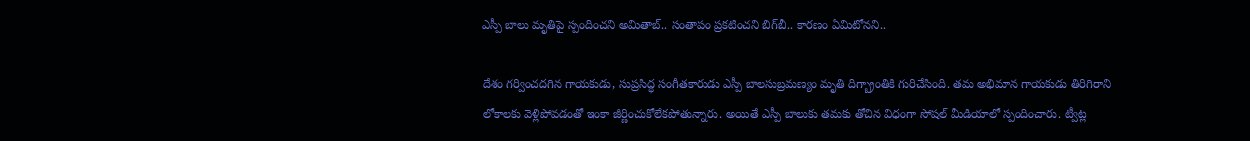ఎస్పీ బాలు మృతిపై స్పందించని అమితాబ్.. సంతాపం ప్రకటించని బిగ్‌బీ.. కారణం ఏమిటోనని..

దేశం గర్వించదగిన గాయకుడు, సుప్రసిద్ధ సంగీతకారుడు ఎస్పీ బాలసుబ్రమణ్యం మృతి దిగ్బ్రాంతికి గురిచేసింది. తమ అభిమాన గాయకుడు తిరిగిరాని లోకాలకు వెళ్లిపోవడంతో ఇంకా జీర్ణించుకోలేకపోతున్నారు. అయితే ఎస్పీ బాలుకు తమకు తోచిన విధంగా సోషల్ మీడియాలో స్పందించారు. ట్వీట్ల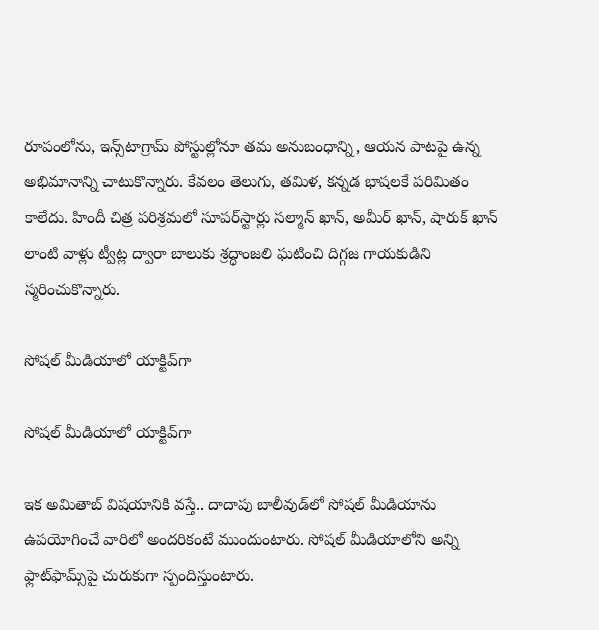రూపంలోను, ఇన్స్‌టాగ్రామ్‌ పోస్టుల్లోనూ తమ అనుబంధాన్ని, ఆయన పాటపై ఉన్న అభిమానాన్ని చాటుకొన్నారు. కేవలం తెలుగు, తమిళ, కన్నడ భాషలకే పరిమితం కాలేదు. హిందీ చిత్ర పరిశ్రమలో సూపర్‌స్టార్లు సల్మాన్ ఖాన్, అమీర్ ఖాన్, షారుక్ ఖాన్ లాంటి వాళ్లు ట్వీట్ల ద్వారా బాలుకు శ్రద్ధాంజలి ఘటించి దిగ్గజ గాయకుడిని స్మరించుకొన్నారు.

సోషల్ మీడియాలో యాక్టివ్‌గా

సోషల్ మీడియాలో యాక్టివ్‌గా

ఇక అమితాబ్ విషయానికి వస్తే.. దాదాపు బాలీవుడ్‌లో సోషల్ మీడియాను ఉపయోగించే వారిలో అందరికంటే ముందుంటారు. సోషల్ మీడియాలోని అన్ని ఫ్లాట్‌ఫామ్స్‌పై చురుకుగా స్పందిస్తుంటారు.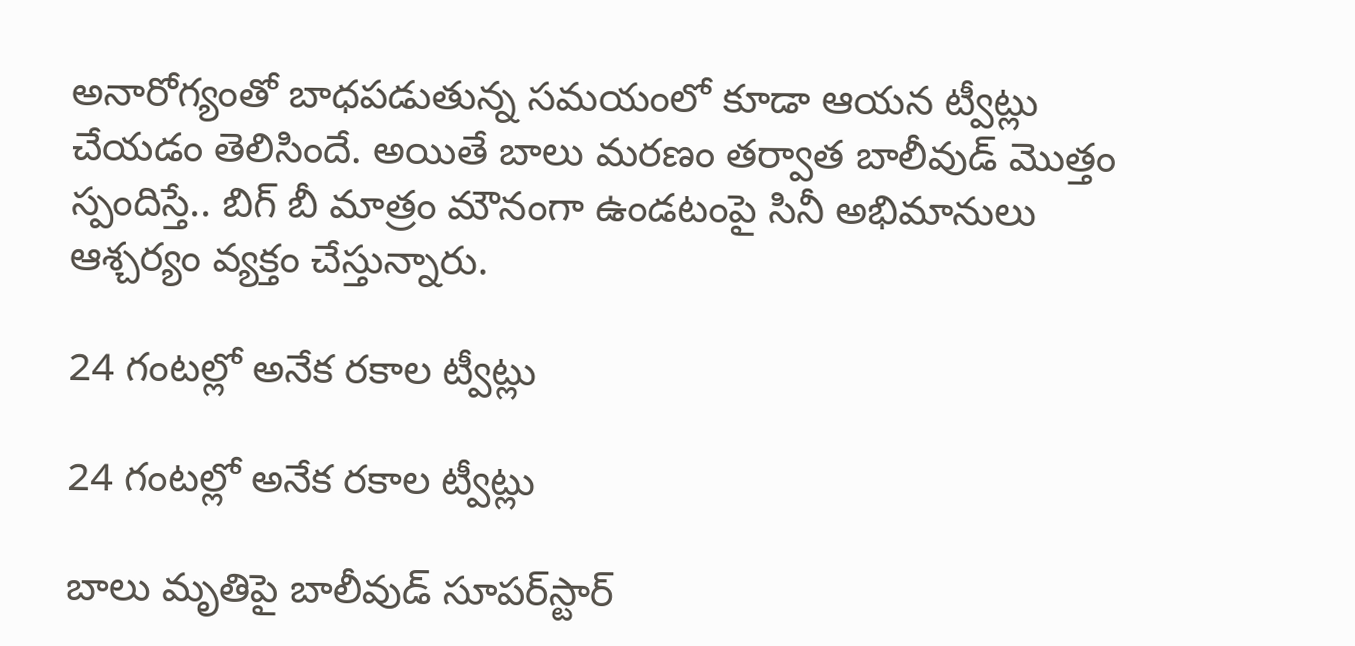అనారోగ్యంతో బాధపడుతున్న సమయంలో కూడా ఆయన ట్వీట్లు చేయడం తెలిసిందే. అయితే బాలు మరణం తర్వాత బాలీవుడ్ మొత్తం స్పందిస్తే.. బిగ్‌ బీ మాత్రం మౌనంగా ఉండటంపై సినీ అభిమానులు ఆశ్చర్యం వ్యక్తం చేస్తున్నారు.

24 గంటల్లో అనేక రకాల ట్వీట్లు

24 గంటల్లో అనేక రకాల ట్వీట్లు

బాలు మృతిపై బాలీవుడ్ సూపర్‌స్టార్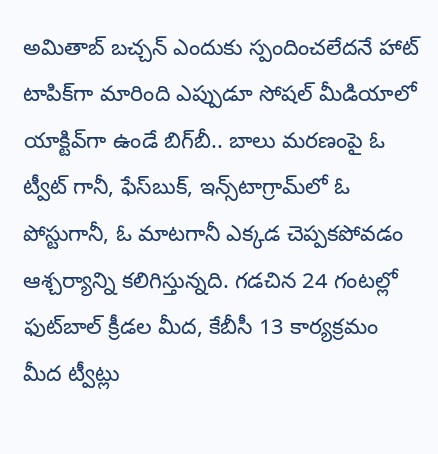అమితాబ్ బచ్చన్ ఎందుకు స్పందించలేదనే హాట్ టాపిక్‌గా మారింది ఎప్పుడూ సోషల్ మీడియాలో యాక్టివ్‌గా ఉండే బిగ్‌బీ.. బాలు మరణంపై ఓ ట్వీట్ గానీ, ఫేస్‌బుక్‌, ఇన్స్‌టాగ్రామ్‌లో ఓ పోస్టుగానీ, ఓ మాటగానీ ఎక్కడ చెప్పకపోవడం ఆశ్చర్యాన్ని కలిగిస్తున్నది. గడచిన 24 గంటల్లో ఫుట్‌బాల్ క్రీడల మీద, కేబీసీ 13 కార్యక్రమం మీద ట్వీట్లు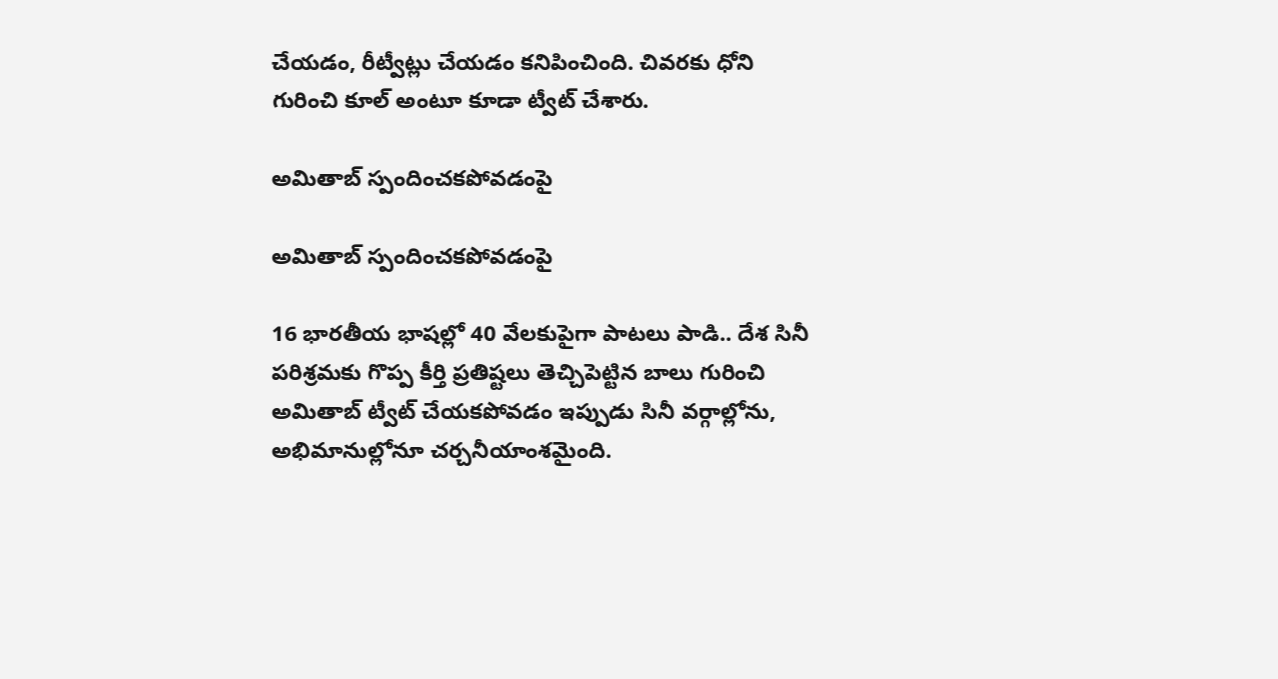చేయడం, రీట్వీట్లు చేయడం కనిపించింది. చివరకు ధోని గురించి కూల్ అంటూ కూడా ట్వీట్ చేశారు.

అమితాబ్ స్పందించకపోవడంపై

అమితాబ్ స్పందించకపోవడంపై

16 భారతీయ భాషల్లో 40 వేలకుపైగా పాటలు పాడి.. దేశ సినీ పరిశ్రమకు గొప్ప కీర్తి ప్రతిష్టలు తెచ్చిపెట్టిన బాలు గురించి అమితాబ్ ట్వీట్ చేయకపోవడం ఇప్పుడు సినీ వర్గాల్లోను, అభిమానుల్లోనూ చర్చనీయాంశమైంది.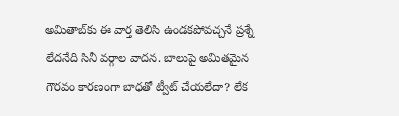అమితాబ్‌కు ఈ వార్త తెలిసి ఉండకపోవచ్చనే ప్రశ్నే లేదనేది సినీ వర్గాల వాదన. బాలుపై అమితమైన గౌరవం కారణంగా బాధతో ట్వీట్ చేయలేదా? లేక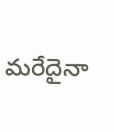మరేదైనా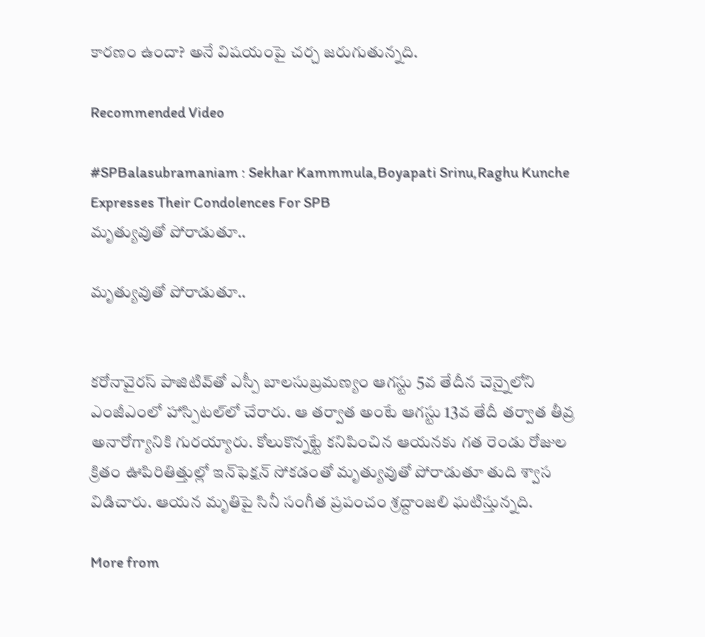కారణం ఉందా? అనే విషయంపై చర్చ జరుగుతున్నది.

Recommended Video

#SPBalasubramaniam : Sekhar Kammmula,Boyapati Srinu,Raghu Kunche Expresses Their Condolences For SPB
మృత్యువుతో పోరాడుతూ..

మృత్యువుతో పోరాడుతూ..


కరోనావైరస్ పాజిటివ్‌తో ఎస్పీ బాలసుబ్రమణ్యం ఆగస్టు 5వ తేదీన చెన్నైలోని ఎంజీఎంలో హాస్పిటల్‌లో చేరారు. ఆ తర్వాత అంటే ఆగస్టు 13వ తేదీ తర్వాత తీవ్ర అనారోగ్యానికి గురయ్యారు. కోలుకొన్నట్టే కనిపించిన ఆయనకు గత రెండు రోజుల క్రితం ఊపిరితిత్తుల్లో ఇన్‌ఫెక్షన్ సోకడంతో మృత్యువుతో పోరాడుతూ తుది శ్వాస విడిచారు. ఆయన మృతిపై సినీ సంగీత ప్రపంచం శ్రద్దాంజలి ఘటిస్తున్నది.

More from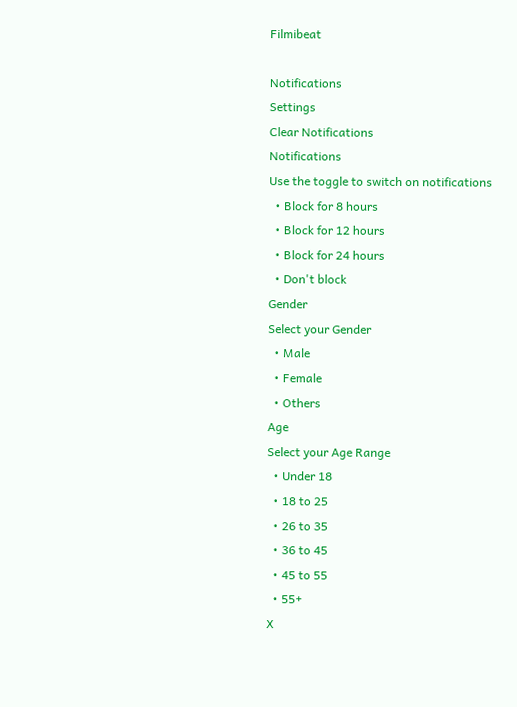Filmibeat

Notifications
Settings
Clear Notifications
Notifications
Use the toggle to switch on notifications
  • Block for 8 hours
  • Block for 12 hours
  • Block for 24 hours
  • Don't block
Gender
Select your Gender
  • Male
  • Female
  • Others
Age
Select your Age Range
  • Under 18
  • 18 to 25
  • 26 to 35
  • 36 to 45
  • 45 to 55
  • 55+
X